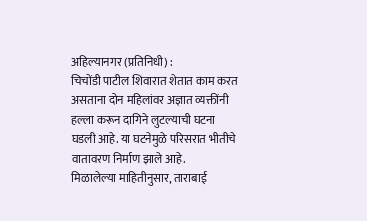अहिल्यानगर (प्रतिनिधी) :
चिचोंडी पाटील शिवारात शेतात काम करत असताना दोन महिलांवर अज्ञात व्यक्तींनी हल्ला करून दागिने लुटल्याची घटना घडली आहे. या घटनेमुळे परिसरात भीतीचे वातावरण निर्माण झाले आहे.
मिळालेल्या माहितीनुसार, ताराबाई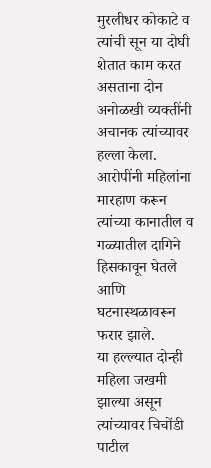मुरलीधर कोकाटे व त्यांची सून या दोघी शेतात काम करत असताना दोन अनोळखी व्यक्तींनी अचानक त्यांच्यावर हल्ला केला. आरोपींनी महिलांना मारहाण करून त्यांच्या कानातील व गळ्यातील दागिने हिसकावून घेतले आणि घटनास्थळावरून फरार झाले.
या हल्ल्यात दोन्ही महिला जखमी झाल्या असून त्यांच्यावर चिचोंडी पाटील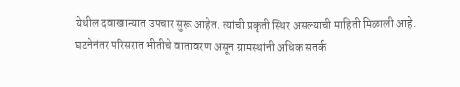येथील दवाखान्यात उपचार सुरू आहेत. त्यांची प्रकृती स्थिर असल्याची माहिती मिळाली आहे.
घटनेनंतर परिसरात भीतीचे वातावरण असून ग्रामस्थांनी अधिक सतर्क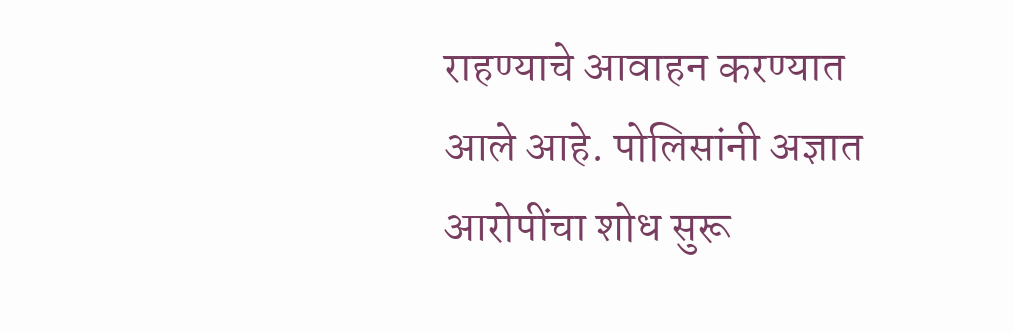राहण्याचे आवाहन करण्यात आले आहे. पोलिसांनी अज्ञात आरोपींचा शोध सुरू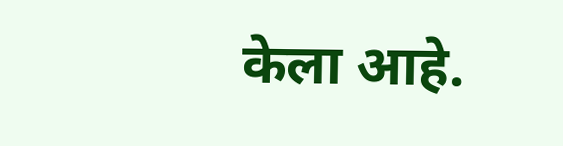केला आहे.